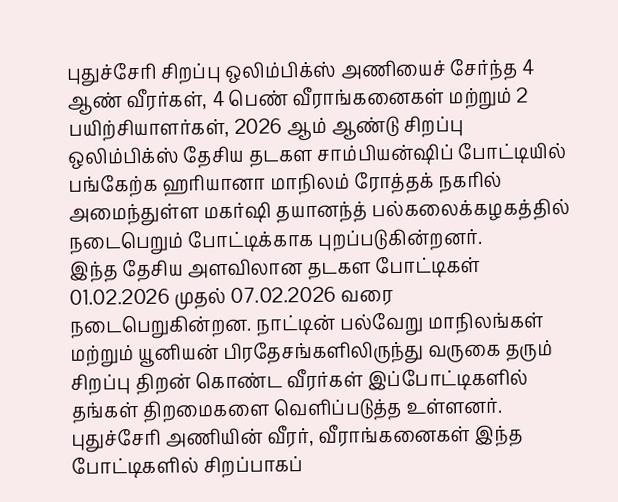புதுச்சேரி சிறப்பு ஒலிம்பிக்ஸ் அணியைச் சேர்ந்த 4 ஆண் வீரர்கள், 4 பெண் வீராங்கனைகள் மற்றும் 2 பயிற்சியாளர்கள், 2026 ஆம் ஆண்டு சிறப்பு ஒலிம்பிக்ஸ் தேசிய தடகள சாம்பியன்ஷிப் போட்டியில் பங்கேற்க ஹரியானா மாநிலம் ரோத்தக் நகரில் அமைந்துள்ள மகர்ஷி தயானந்த் பல்கலைக்கழகத்தில் நடைபெறும் போட்டிக்காக புறப்படுகின்றனர்.
இந்த தேசிய அளவிலான தடகள போட்டிகள் 01.02.2026 முதல் 07.02.2026 வரை நடைபெறுகின்றன. நாட்டின் பல்வேறு மாநிலங்கள் மற்றும் யூனியன் பிரதேசங்களிலிருந்து வருகை தரும் சிறப்பு திறன் கொண்ட வீரர்கள் இப்போட்டிகளில் தங்கள் திறமைகளை வெளிப்படுத்த உள்ளனர்.
புதுச்சேரி அணியின் வீரர், வீராங்கனைகள் இந்த போட்டிகளில் சிறப்பாகப்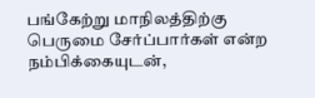பங்கேற்று மாநிலத்திற்கு பெருமை சேர்ப்பார்கள் என்ற நம்பிக்கையுடன்,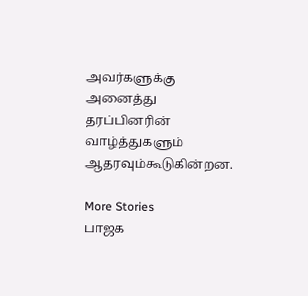அவர்களுக்கு அனைத்து தரப்பினரின் வாழ்த்துகளும் ஆதரவும்கூடுகின்றன.

More Stories
பாஜக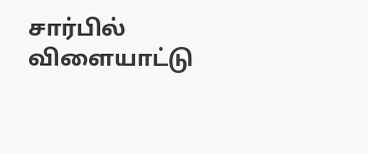சார்பில் விளையாட்டு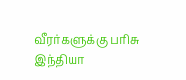வீரர்களுக்கு பரிசு
இந்தியா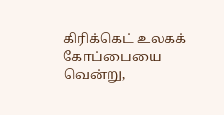கிரிக்கெட் உலகக் கோப்பையை வென்று,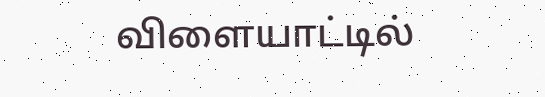விளையாட்டில்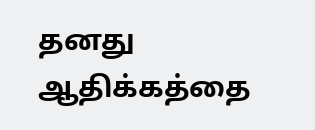தனது ஆதிக்கத்தை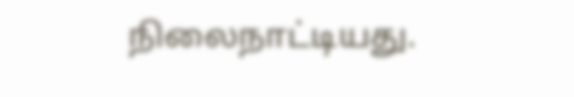நிலைநாட்டியது.